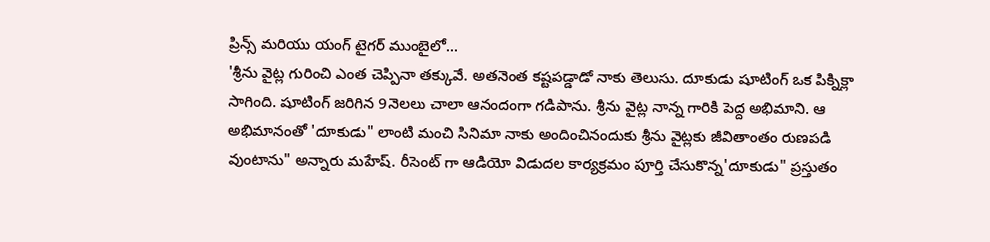ప్రిన్స్ మరియు యంగ్ టైగర్ ముంబైలో...
'శ్రీను వైట్ల గురించి ఎంత చెప్పినా తక్కువే. అతనెంత కష్టపడ్డాడో నాకు తెలుసు. దూకుడు షూటింగ్ ఒక పిక్నిక్లా సాగింది. షూటింగ్ జరిగిన 9నెలలు చాలా ఆనందంగా గడిపాను. శ్రీను వైట్ల నాన్న గారికి పెద్ద అభిమాని. ఆ అభిమానంతో 'దూకుడు" లాంటి మంచి సినిమా నాకు అందించినందుకు శ్రీను వైట్లకు జీవితాంతం రుణపడి వుంటాను" అన్నారు మహేష్. రీసెంట్ గా ఆడియో విడుదల కార్యక్రమం పూర్తి చేసుకొన్న'దూకుడు" ప్రస్తుతం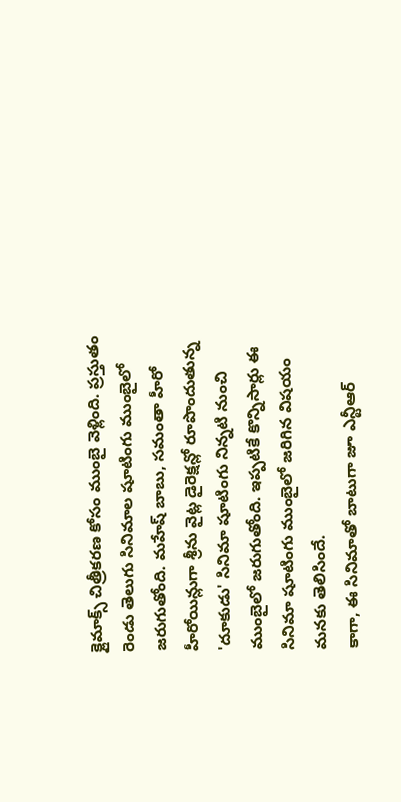క్లైమాక్స్ చిత్రీకరణ కోసం ముంబై వెళ్లింది. ప్రస్తుతం రెండు తెలుగు సినిమాల షూటింగు ముంబైలో జరుగుతోంది. మహేష్ బాబు, సమంతా హీరో హీరోయిన్లుగా శ్రీను వైట్ల డైరెక్షన్లో రూపొందుతున్న 'దూకుడు' సినిమా షూటింగు నిన్నటి నుంచి ముంబైలో జరుగుతోంది. ఇప్పటికే కొన్నిసార్లు ఈ సినిమా షూటింగు ముంబైలో జరిగిన విషయం మనకు తెలిసిందే.
కాగా, ఈ సినిమాతో బాటుగా జూ ఎన్టీఆర్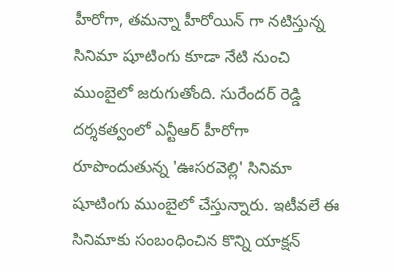హీరోగా, తమన్నా హీరోయిన్ గా నటిస్తున్న సినిమా షూటింగు కూడా నేటి నుంచి ముంబైలో జరుగుతోంది. సురేందర్ రెడ్డి దర్శకత్వంలో ఎన్టీఆర్ హీరోగా రూపొందుతున్న 'ఊసరవెల్లి' సినిమా షూటింగు ముంబైలో చేస్తున్నారు. ఇటీవలే ఈ సినిమాకు సంబంధించిన కొన్ని యాక్షన్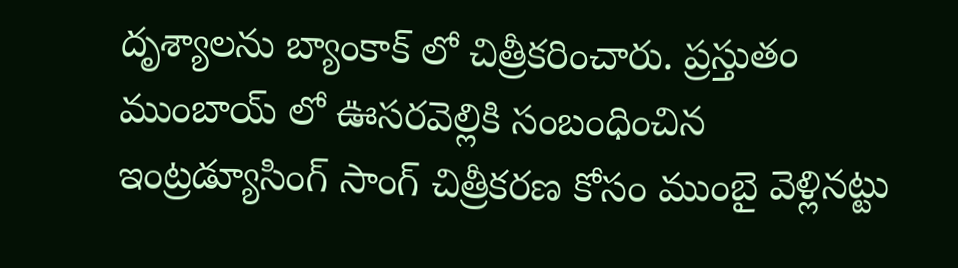దృశ్యాలను బ్యాంకాక్ లో చిత్రీకరించారు. ప్రస్తుతం ముంబాయ్ లో ఊసరవెల్లికి సంబంధించిన ఇంట్రడ్యూసింగ్ సాంగ్ చిత్రీకరణ కోసం ముంబై వెళ్లినట్టు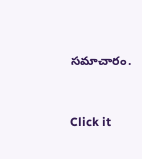సమాచారం.


Click it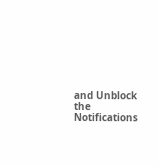and Unblock the Notifications